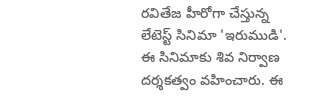రవితేజ హీరోగా చేస్తున్న లేటెస్ట్ సినిమా 'ఇరుముడి'. ఈ సినిమాకు శివ నిర్వాణ దర్శకత్వం వహించారు. ఈ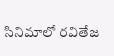సినిమాలో రవితేజ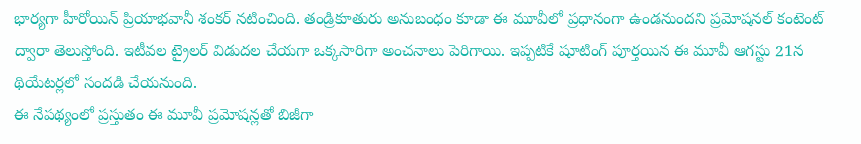భార్యగా హీరోయిన్ ప్రియాభవానీ శంకర్ నటించింది. తండ్రికూతురు అనుబంధం కూడా ఈ మూవీలో ప్రధానంగా ఉండనుందని ప్రమోషనల్ కంటెంట్ ద్వారా తెలుస్తోంది. ఇటీవల ట్రైలర్ విడుదల చేయగా ఒక్కసారిగా అంచనాలు పెరిగాయి. ఇప్పటికే షూటింగ్ పూర్తయిన ఈ మూవీ ఆగస్టు 21న థియేటర్లలో సందడి చేయనుంది.
ఈ నేపథ్యంలో ప్రస్తుతం ఈ మూవీ ప్రమోషన్లతో బిజీగా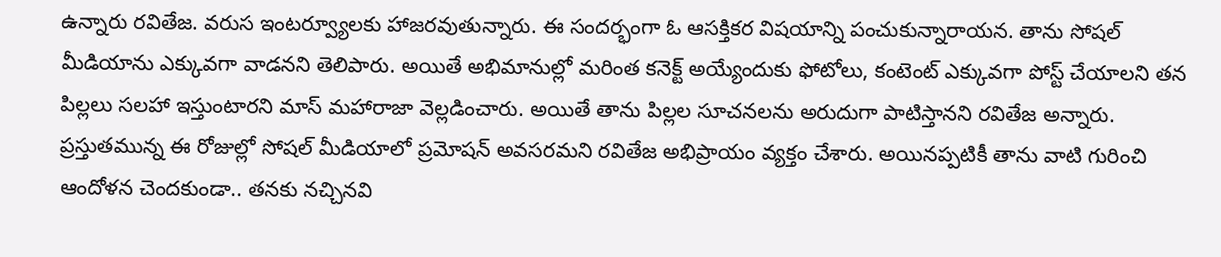ఉన్నారు రవితేజ. వరుస ఇంటర్వ్యూలకు హాజరవుతున్నారు. ఈ సందర్భంగా ఓ ఆసక్తికర విషయాన్ని పంచుకున్నారాయన. తాను సోషల్ మీడియాను ఎక్కువగా వాడనని తెలిపారు. అయితే అభిమానుల్లో మరింత కనెక్ట్ అయ్యేందుకు ఫోటోలు, కంటెంట్ ఎక్కువగా పోస్ట్ చేయాలని తన పిల్లలు సలహా ఇస్తుంటారని మాస్ మహారాజా వెల్లడించారు. అయితే తాను పిల్లల సూచనలను అరుదుగా పాటిస్తానని రవితేజ అన్నారు.
ప్రస్తుతమున్న ఈ రోజుల్లో సోషల్ మీడియాలో ప్రమోషన్ అవసరమని రవితేజ అభిప్రాయం వ్యక్తం చేశారు. అయినప్పటికీ తాను వాటి గురించి ఆందోళన చెందకుండా.. తనకు నచ్చినవి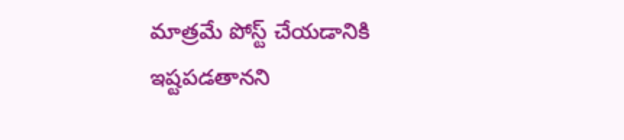మాత్రమే పోస్ట్ చేయడానికి ఇష్టపడతానని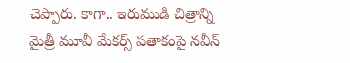చెప్పారు. కాగా.. ఇరుముడి చిత్రాన్ని మైత్రీ మూవీ మేకర్స్ పతాకంపై నవీన్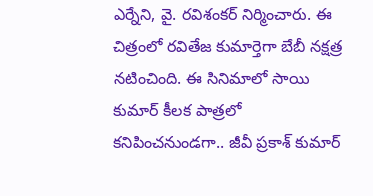ఎర్నేని, వై. రవిశంకర్ నిర్మించారు. ఈ చిత్రంలో రవితేజ కుమార్తెగా బేబీ నక్షత్ర నటించింది. ఈ సినిమాలో సాయి కుమార్ కీలక పాత్రలో కనిపించనుండగా.. జీవీ ప్రకాశ్ కుమార్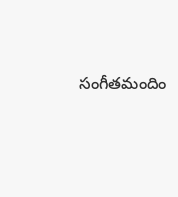సంగీతమందిం